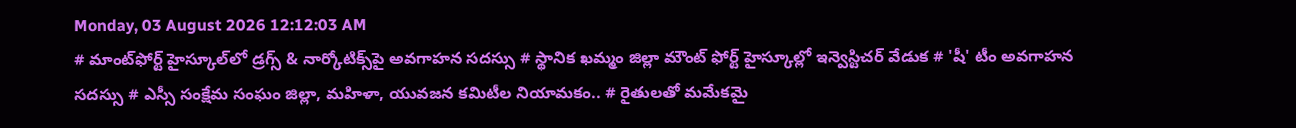Monday, 03 August 2026 12:12:03 AM
# మాంట్‌ఫోర్ట్ హైస్కూల్‌లో డ్రగ్స్ & నార్కోటిక్స్‌పై అవగాహన సదస్సు # స్థానిక ఖమ్మం జిల్లా మౌంట్ ఫోర్ట్ హైస్కూల్లో ఇన్వెస్టిచర్ వేడుక # 'షీ' టీం అవగాహన సదస్సు # ఎస్సీ సంక్షేమ సంఘం జిల్లా, మహిళా, యువజన కమిటీల నియామకం.. # రైతులతో మమేకమై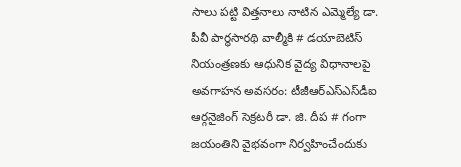సాలు పట్టి విత్తనాలు నాటిన ఎమ్మెల్యే డా. పీవీ పార్థసారథి వాల్మీకి # డయాబెటిస్ నియంత్రణకు ఆధునిక వైద్య విధానాలపై అవగాహన అవసరం: టీజీఆర్‌ఎస్‌ఎస్‌డీఐ ఆర్గనైజింగ్ సెక్రటరీ డా. జి. దీప # గంగా జయంతిని వైభవంగా నిర్వహించేందుకు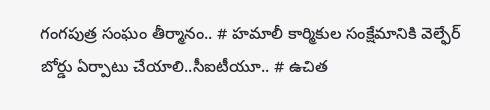గంగపుత్ర సంఘం తీర్మానం.. # హమాలీ కార్మికుల సంక్షేమానికి వెల్ఫేర్ బోర్డు ఏర్పాటు చేయాలి..సీఐటీయూ.. # ఉచిత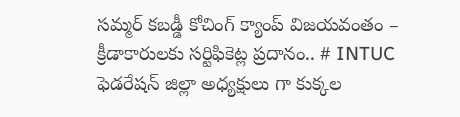సమ్మర్ కబడ్డీ కోచింగ్ క్యాంప్ విజయవంతం – క్రీడాకారులకు సర్టిఫికెట్ల ప్రదానం.. # INTUC ఫెడరేషన్ జిల్లా అధ్యక్షులు గా కుక్కల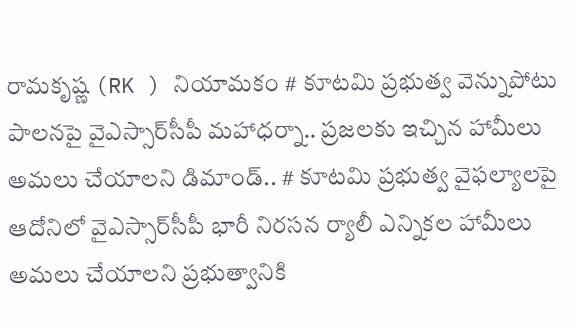రామకృష్ణ (RK ) నియామకం # కూటమి ప్రభుత్వ వెన్నుపోటు పాలనపై వైఎస్సార్‌సీపీ మహాధర్నా.. ప్రజలకు ఇచ్చిన హామీలు అమలు చేయాలని డిమాండ్.. # కూటమి ప్రభుత్వ వైఫల్యాలపై ఆదోనిలో వైఎస్సార్‌సీపీ భారీ నిరసన ర్యాలీ ఎన్నికల హామీలు అమలు చేయాలని ప్రభుత్వానికి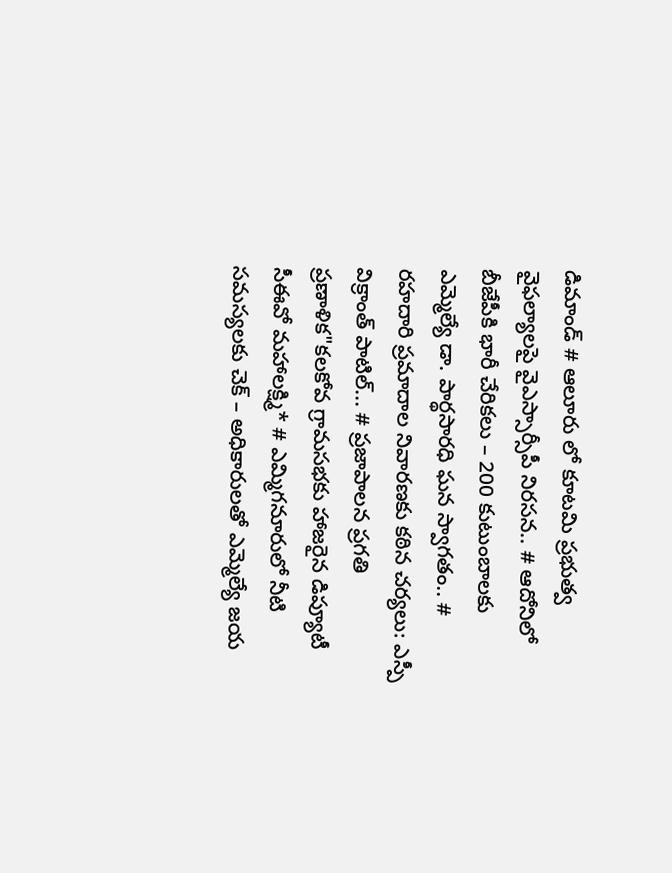డిమాండ్ # ఆలూరు లో కూటమి ప్రభుత్వ వైఫల్యాలపై వైఎస్సార్సీపీ నిరసన.. # ఆదోనిలో బీజేపీకి భారీ చేరికలు – 200 కుటుంబాలకు ఎమ్మెల్యే డా. పార్థసారధి ఘన స్వాగతం.. # రహదారి ప్రమాదాల నివారణకు కఠిన చర్యలు: ఎస్పీ విక్రాంత్ పాటిల్... # ప్రజాపాలన ప్రగతి ప్రణాళిక"కలకోవ గ్రామసభకు హాజరైన డిప్యూటీ సీఈవో మహాలక్ష్మి* # ఎమ్మిగనూరులో నీటి సమస్యలకు చెక్ – అధికారులతో ఎమ్మెల్యే జయ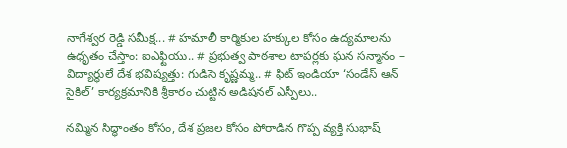నాగేశ్వర రెడ్డి సమీక్ష... # హమాలీ కార్మికుల హక్కుల కోసం ఉద్యమాలను ఉధృతం చేస్తాం: ఐఎఫ్టియు.. # ప్రభుత్వ పాఠశాల టాపర్లకు ఘన సన్మానం – విద్యార్థులే దేశ భవిష్యత్తు: గుడిసె కృష్ణమ్మ.. # ఫిట్ ఇండియా ‘సండేస్ ఆన్ సైకిల్’ కార్యక్రమానికి శ్రీకారం చుట్టిన అడిషనల్ ఎస్పీలు..

నమ్మిన సిద్ధాంతం కోసం, దేశ ప్రజల కోసం పోరాడిన గొప్ప వ్యక్తి సుభాష్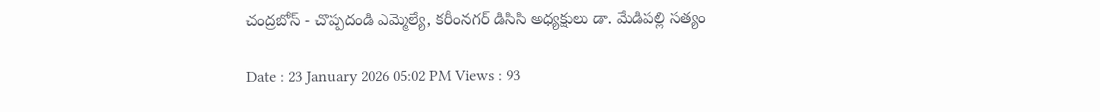చంద్రబోస్ - చొప్పదండి ఎమ్మెల్యే, కరీంనగర్ డిసిసి అధ్యక్షులు డా. మేడిపల్లి సత్యం

Date : 23 January 2026 05:02 PM Views : 93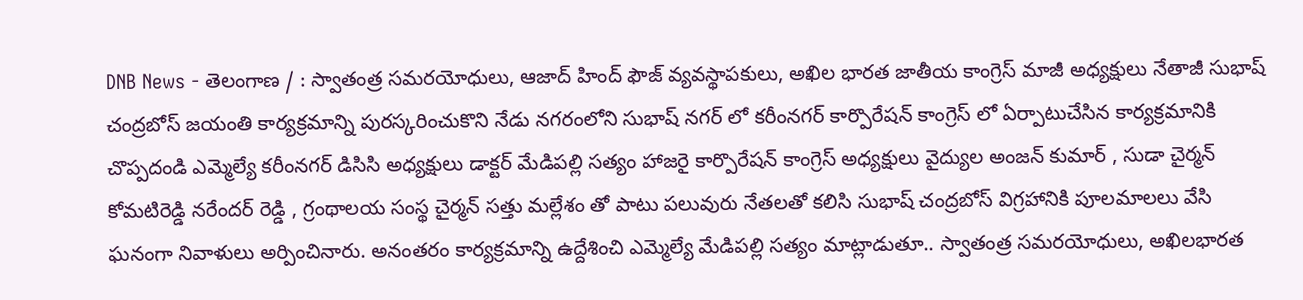DNB News - తెలంగాణ / : స్వాతంత్ర సమరయోధులు, ఆజాద్ హింద్ ఫౌజ్ వ్యవస్థాపకులు, అఖిల భారత జాతీయ కాంగ్రెస్ మాజీ అధ్యక్షులు నేతాజీ సుభాష్ చంద్రబోస్ జయంతి కార్యక్రమాన్ని పురస్కరించుకొని నేడు నగరంలోని సుభాష్ నగర్ లో కరీంనగర్ కార్పొరేషన్ కాంగ్రెస్ లో ఏర్పాటుచేసిన కార్యక్రమానికి చొప్పదండి ఎమ్మెల్యే కరీంనగర్ డిసిసి అధ్యక్షులు డాక్టర్ మేడిపల్లి సత్యం హాజరై కార్పొరేషన్ కాంగ్రెస్ అధ్యక్షులు వైద్యుల అంజన్ కుమార్ , సుడా చైర్మన్ కోమటిరెడ్డి నరేందర్ రెడ్డి , గ్రంథాలయ సంస్థ చైర్మన్ సత్తు మల్లేశం తో పాటు పలువురు నేతలతో కలిసి సుభాష్ చంద్రబోస్ విగ్రహానికి పూలమాలలు వేసి ఘనంగా నివాళులు అర్పించినారు. అనంతరం కార్యక్రమాన్ని ఉద్దేశించి ఎమ్మెల్యే మేడిపల్లి సత్యం మాట్లాడుతూ.. స్వాతంత్ర సమరయోధులు, అఖిలభారత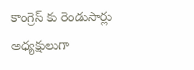కాంగ్రెస్ కు రెండుసార్లు అధ్యక్షులుగా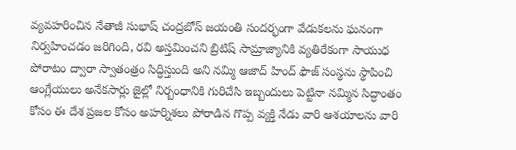వ్యవహరించిన నేతాజీ సుభాష్ చంద్రబోస్ జయంతి సందర్భంగా వేడుకలను ఘనంగా నిర్వహించడం జరిగింది, రవి అస్తమించని బ్రిటిష్ సామ్రాజ్యానికి వ్యతిరేకంగా సాయుధ పోరాటం ద్వారా స్వాతంత్రం సిద్ధిస్తుంది అని నమ్మి ఆజాద్ హింద్ ఫౌజ్ సంస్థను స్థాపించి ఆంగ్లేయులు అనేకసార్లు జైల్లో నిర్బంధానికి గురిచేసి ఇబ్బందులు పెట్టినా నమ్మిన సిద్ధాంతం కోసం ఈ దేశ ప్రజల కోసం అహర్నిశలు పోరాడిన గొప్ప వ్యక్తి నేడు వారి ఆశయాలను వారి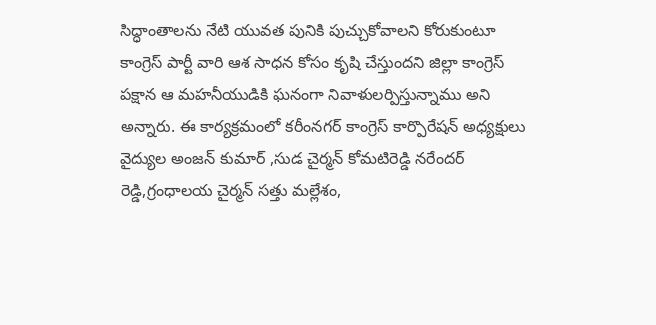సిద్ధాంతాలను నేటి యువత పునికి పుచ్చుకోవాలని కోరుకుంటూ కాంగ్రెస్ పార్టీ వారి ఆశ సాధన కోసం కృషి చేస్తుందని జిల్లా కాంగ్రెస్ పక్షాన ఆ మహనీయుడికి ఘనంగా నివాళులర్పిస్తున్నాము అని అన్నారు. ఈ కార్యక్రమంలో కరీంనగర్ కాంగ్రెస్ కార్పొరేషన్ అధ్యక్షులు వైద్యుల అంజన్ కుమార్ ,సుడ చైర్మన్ కోమటిరెడ్డి నరేందర్ రెడ్డి,గ్రంధాలయ చైర్మన్ సత్తు మల్లేశం,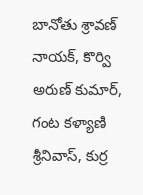బానోతు శ్రావణ్ నాయక్, కొర్వి అరుణ్ కుమార్, గంట కళ్యాణి శ్రీనివాస్, కుర్ర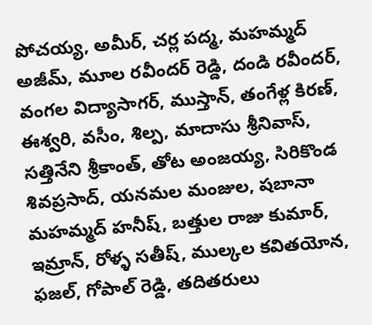పోచయ్య, అమీర్, చర్ల పద్మ, మహమ్మద్ అజీమ్, మూల రవీందర్ రెడ్డి, దండి రవీందర్, వంగల విద్యాసాగర్, ముస్తాన్, తంగేళ్ల కిరణ్, ఈశ్వరి, వసీం, శిల్ప, మాదాసు శ్రీనివాస్, సత్తినేని శ్రీకాంత్, తోట అంజయ్య, సిరికొండ శివప్రసాద్, యనమల మంజుల, షబానా మహమ్మద్ హనీష్, బత్తుల రాజు కుమార్, ఇమ్రాన్, రోళ్ళ సతీష్, ముల్కల కవితయోన, ఫజల్, గోపాల్ రెడ్డి, తదితరులు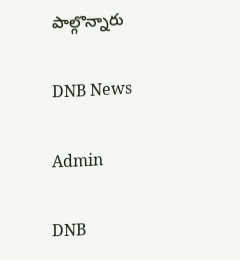పాల్గొన్నారు

DNB News

Admin

DNB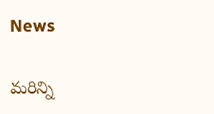News

మరిన్ని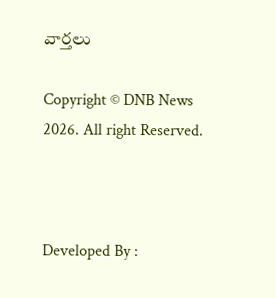వార్తలు

Copyright © DNB News 2026. All right Reserved.



Developed By :